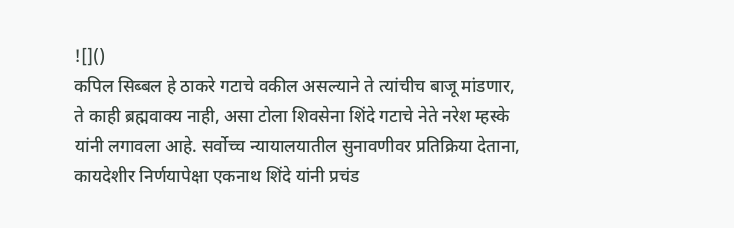![]()
कपिल सिब्बल हे ठाकरे गटाचे वकील असल्याने ते त्यांचीच बाजू मांडणार, ते काही ब्रह्मवाक्य नाही, असा टोला शिवसेना शिंदे गटाचे नेते नरेश म्हस्के यांनी लगावला आहे. सर्वोच्च न्यायालयातील सुनावणीवर प्रतिक्रिया देताना, कायदेशीर निर्णयापेक्षा एकनाथ शिंदे यांनी प्रचंड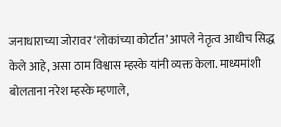जनाधाराच्या जोरावर ‘लोकांच्या कोर्टात’ आपले नेतृत्व आधीच सिद्ध केले आहे, असा ठाम विश्वास म्हस्के यांनी व्यक्त केला. माध्यमांशी बोलताना नरेश म्हस्के म्हणाले,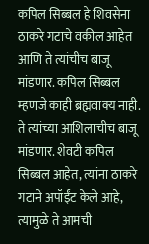कपिल सिब्बल हे शिवसेना ठाकरे गटाचे वकील आहेत आणि ते त्यांचीच बाजू मांडणार. कपिल सिब्बल म्हणजे काही ब्रह्मवाक्य नाही. ते त्यांच्या आशिलाचीच बाजू मांडणार. शेवटी कपिल सिब्बल आहेत, त्यांना ठाकरे गटाने अपॉईंट केले आहे, त्यामुळे ते आमची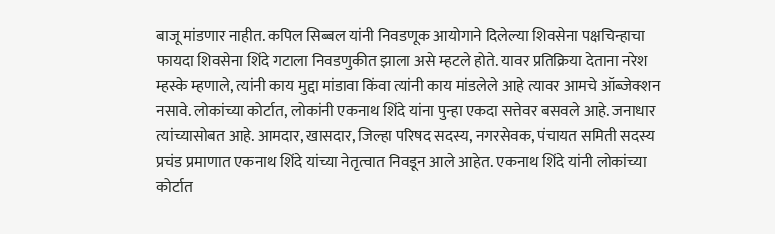बाजू मांडणार नाहीत. कपिल सिब्बल यांनी निवडणूक आयोगाने दिलेल्या शिवसेना पक्षचिन्हाचा फायदा शिवसेना शिंदे गटाला निवडणुकीत झाला असे म्हटले होते. यावर प्रतिक्रिया देताना नरेश म्हस्के म्हणाले, त्यांनी काय मुद्दा मांडावा किंवा त्यांनी काय मांडलेले आहे त्यावर आमचे ऑब्जेक्शन नसावे. लोकांच्या कोर्टात, लोकांनी एकनाथ शिंदे यांना पुन्हा एकदा सत्तेवर बसवले आहे. जनाधार त्यांच्यासोबत आहे. आमदार, खासदार, जिल्हा परिषद सदस्य, नगरसेवक, पंचायत समिती सदस्य प्रचंड प्रमाणात एकनाथ शिंदे यांच्या नेतृत्वात निवडून आले आहेत. एकनाथ शिंदे यांनी लोकांच्या कोर्टात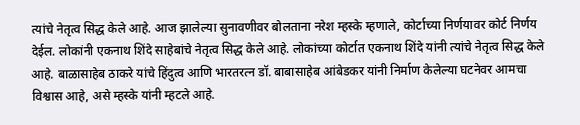त्यांचे नेतृत्व सिद्ध केले आहे. आज झालेल्या सुनावणीवर बोलताना नरेश म्हस्के म्हणाले, कोर्टाच्या निर्णयावर कोर्ट निर्णय देईल. लोकांनी एकनाथ शिंदे साहेबांचे नेतृत्व सिद्ध केले आहे. लोकांच्या कोर्टात एकनाथ शिंदे यांनी त्यांचे नेतृत्व सिद्ध केले आहे. बाळासाहेब ठाकरे यांचे हिंदुत्व आणि भारतरत्न डॉ. बाबासाहेब आंबेडकर यांनी निर्माण केलेल्या घटनेवर आमचा विश्वास आहे, असे म्हस्के यांनी म्हटले आहे.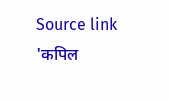Source link
'कपिल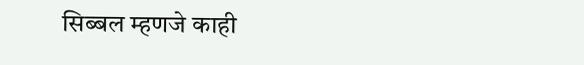सिब्बल म्हणजे काही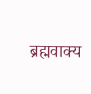ब्रह्मवाक्य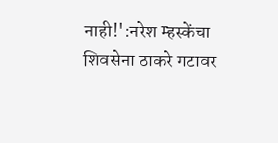नाही!':नरेश म्हस्केंचा शिवसेना ठाकरे गटावर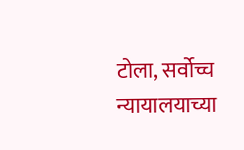टोला, सर्वोच्च न्यायालयाच्या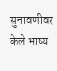सुनावणीवर केले भाष्य